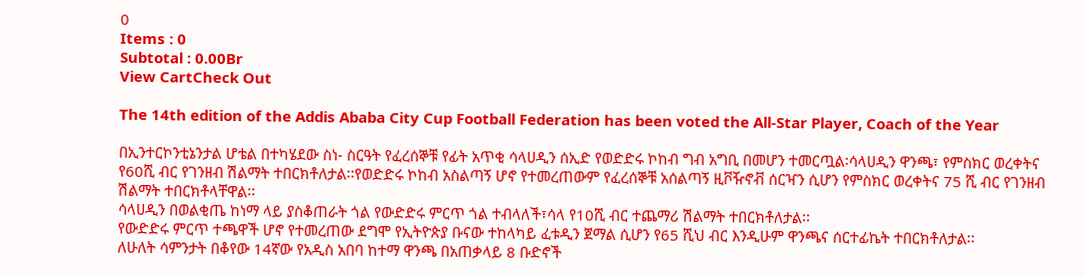0
Items : 0
Subtotal : 0.00Br
View CartCheck Out

The 14th edition of the Addis Ababa City Cup Football Federation has been voted the All-Star Player, Coach of the Year

በኢንተርኮንቲኔንታል ሆቴል በተካሄደው ስነ- ስርዓት የፈረሰኞቹ የፊት አጥቂ ሳላሀዲን ሰኢድ የወድድሩ ኮከብ ግብ አግቢ በመሆን ተመርጧል፡ሳላሀዲን ዋንጫ፣ የምስክር ወረቀትና የ60ሺ ብር የገንዘብ ሽልማት ተበርክቶለታል፡፡የወድድሩ ኮከብ አስልጣኝ ሆኖ የተመረጠውም የፈረሰኞቹ አሰልጣኝ ዚቮዥኖቭ ሰርዣን ሲሆን የምስክር ወረቀትና 75 ሺ ብር የገንዘብ ሽልማት ተበርክቶላቸዋል፡፡
ሳላሀዲን በወልቂጤ ከነማ ላይ ያስቆጠራት ጎል የውድድሩ ምርጥ ጎል ተብላለች፣ሳላ የ10ሺ ብር ተጨማሪ ሽልማት ተበርክቶለታል፡፡
የውድድሩ ምርጥ ተጫዋች ሆኖ የተመረጠው ደግሞ የኢትዮጵያ ቡናው ተከላካይ ፈቱዲን ጀማል ሲሆን የ65 ሺህ ብር እንዲሁም ዋንጫና ሰርተፊኬት ተበርክቶለታል፡፡
ለሁለት ሳምንታት በቆየው 14ኛው የአዲስ አበባ ከተማ ዋንጫ በአጠቃላይ 8 ቡድኖች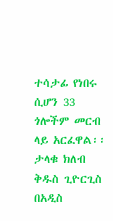ተሳታፊ የነበሩ ሲሆን 33 ጎሎችም መርብ ላይ አርፈዋል፡፡
ታላቁ ክለብ ቅዱስ ጊዮርጊስ በአዲስ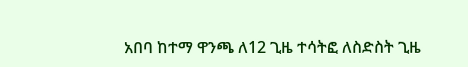አበባ ከተማ ዋንጫ ለ12 ጊዜ ተሳትፎ ለስድስት ጊዜ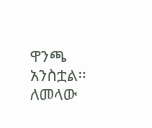ዋንጫ አንስቷል፡፡
ለመላው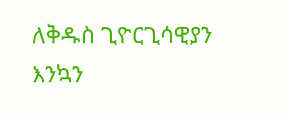ለቅዱስ ጊዮርጊሳዊያን እንኳን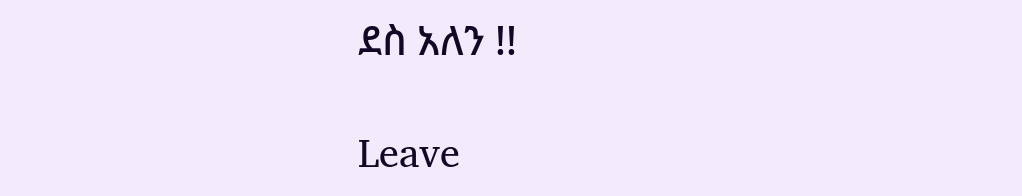ደስ አለን !!

Leave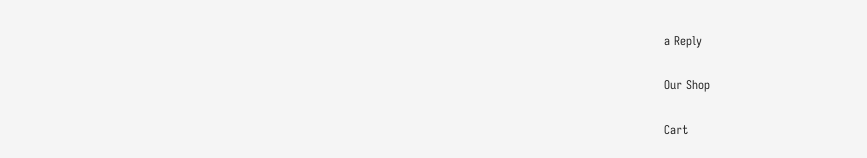a Reply

Our Shop

Cart